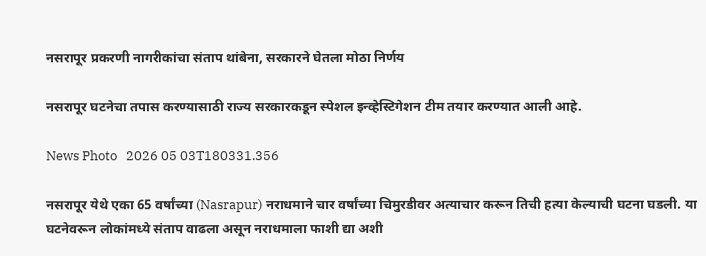नसरापूर प्रकरणी नागरीकांचा संताप थांबेना, सरकारने घेतला मोठा निर्णय

नसरापूर घटनेचा तपास करण्यासाठी राज्य सरकारकडून स्पेशल इन्व्हेस्टिगेशन टीम तयार करण्यात आली आहे.

News Photo   2026 05 03T180331.356

नसरापूर येथे एका 65 वर्षांच्या (Nasrapur) नराधमाने चार वर्षांच्या चिमुरडीवर अत्याचार करून तिची हत्या केल्याची घटना घडली. या घटनेवरून लोकांमध्ये संताप वाढला असून नराधमाला फाशी द्या अशी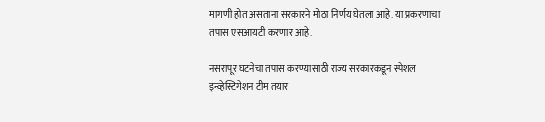मागणी होत असताना सरकारने मोठा निर्णय घेतला आहे. या प्रकरणाचा तपास एसआयटी करणार आहे.

नसरापूर घटनेचा तपास करण्यासाठी राज्य सरकारकडून स्पेशल इन्व्हेस्टिगेशन टीम तयार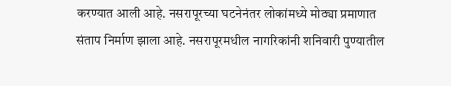करण्यात आली आहे. नसरापूरच्या घटनेनंतर लोकांमध्ये मोठ्या प्रमाणात संताप निर्माण झाला आहे. नसरापूरमधील नागरिकांनी शनिवारी पुण्यातील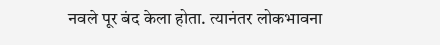नवले पूर बंद केला होता. त्यानंतर लोकभावना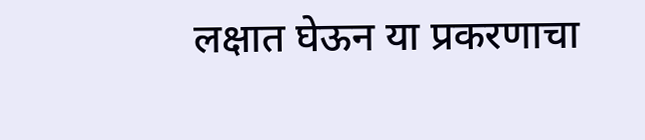लक्षात घेऊन या प्रकरणाचा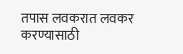तपास लवकरात लवकर करण्यासाठी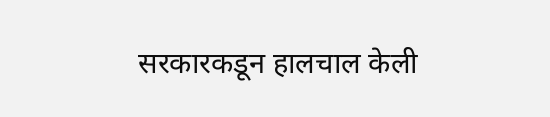सरकारकडून हालचाल केली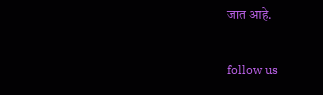जात आहे.

follow us